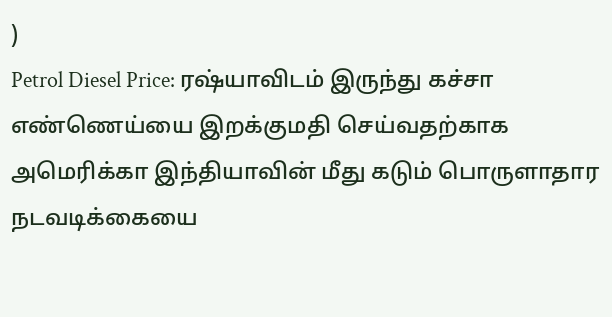)
Petrol Diesel Price: ரஷ்யாவிடம் இருந்து கச்சா எண்ணெய்யை இறக்குமதி செய்வதற்காக அமெரிக்கா இந்தியாவின் மீது கடும் பொருளாதார நடவடிக்கையை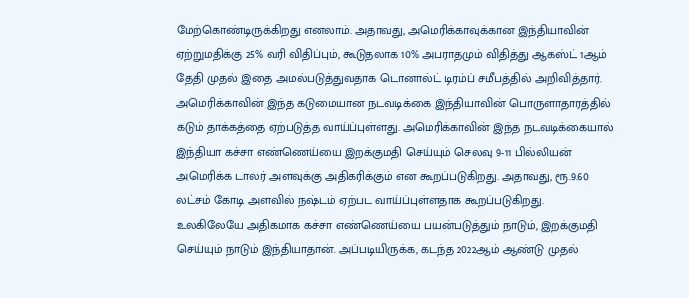மேற்கொண்டிருக்கிறது எனலாம். அதாவது, அமெரிக்காவுக்கான இந்தியாவின் ஏற்றுமதிக்கு 25% வரி விதிப்பும், கூடுதலாக 10% அபராதமும் விதித்து ஆகஸ்ட் 1ஆம் தேதி முதல் இதை அமல்படுத்துவதாக டொனால்ட் டிரம்ப் சமீபத்தில் அறிவித்தார்.
அமெரிக்காவின் இந்த கடுமையான நடவடிக்கை இந்தியாவின் பொருளாதாரத்தில் கடும் தாக்கத்தை ஏற்படுத்த வாய்ப்புள்ளது. அமெரிக்காவின் இந்த நடவடிக்கையால் இந்தியா கச்சா எண்ணெய்யை இறக்குமதி செய்யும் செலவு 9-11 பில்லியன் அமெரிக்க டாலர் அளவுக்கு அதிகரிக்கும் என கூறப்படுகிறது. அதாவது, ரூ.9.60 லட்சம் கோடி அளவில் நஷ்டம் ஏற்பட வாய்ப்புள்ளதாக கூறப்படுகிறது.
உலகிலேயே அதிகமாக கச்சா எண்ணெய்யை பயன்படுத்தும் நாடும், இறக்குமதி செய்யும் நாடும் இந்தியாதான். அப்படியிருக்க, கடந்த 2022ஆம் ஆண்டு முதல்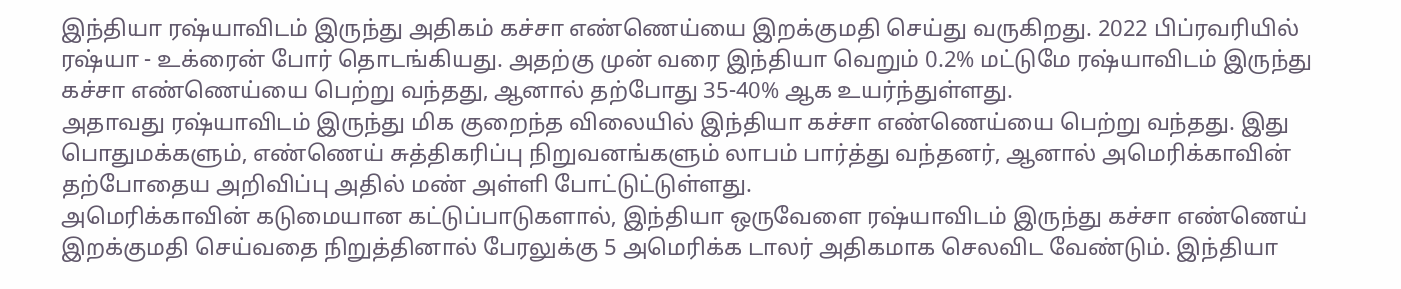இந்தியா ரஷ்யாவிடம் இருந்து அதிகம் கச்சா எண்ணெய்யை இறக்குமதி செய்து வருகிறது. 2022 பிப்ரவரியில் ரஷ்யா - உக்ரைன் போர் தொடங்கியது. அதற்கு முன் வரை இந்தியா வெறும் 0.2% மட்டுமே ரஷ்யாவிடம் இருந்து கச்சா எண்ணெய்யை பெற்று வந்தது, ஆனால் தற்போது 35-40% ஆக உயர்ந்துள்ளது.
அதாவது ரஷ்யாவிடம் இருந்து மிக குறைந்த விலையில் இந்தியா கச்சா எண்ணெய்யை பெற்று வந்தது. இது பொதுமக்களும், எண்ணெய் சுத்திகரிப்பு நிறுவனங்களும் லாபம் பார்த்து வந்தனர், ஆனால் அமெரிக்காவின் தற்போதைய அறிவிப்பு அதில் மண் அள்ளி போட்டுட்டுள்ளது.
அமெரிக்காவின் கடுமையான கட்டுப்பாடுகளால், இந்தியா ஒருவேளை ரஷ்யாவிடம் இருந்து கச்சா எண்ணெய் இறக்குமதி செய்வதை நிறுத்தினால் பேரலுக்கு 5 அமெரிக்க டாலர் அதிகமாக செலவிட வேண்டும். இந்தியா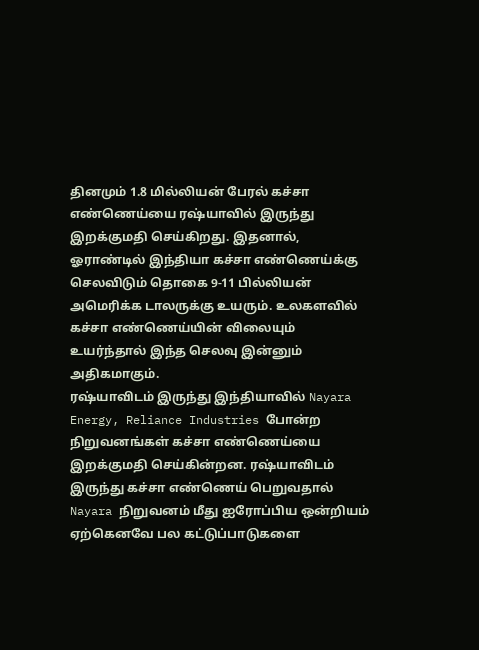தினமும் 1.8 மில்லியன் பேரல் கச்சா எண்ணெய்யை ரஷ்யாவில் இருந்து இறக்குமதி செய்கிறது. இதனால், ஓராண்டில் இந்தியா கச்சா எண்ணெய்க்கு செலவிடும் தொகை 9-11 பில்லியன் அமெரிக்க டாலருக்கு உயரும். உலகளவில் கச்சா எண்ணெய்யின் விலையும் உயர்ந்தால் இந்த செலவு இன்னும் அதிகமாகும்.
ரஷ்யாவிடம் இருந்து இந்தியாவில் Nayara Energy, Reliance Industries போன்ற நிறுவனங்கள் கச்சா எண்ணெய்யை இறக்குமதி செய்கின்றன. ரஷ்யாவிடம் இருந்து கச்சா எண்ணெய் பெறுவதால் Nayara நிறுவனம் மீது ஐரோப்பிய ஒன்றியம் ஏற்கெனவே பல கட்டுப்பாடுகளை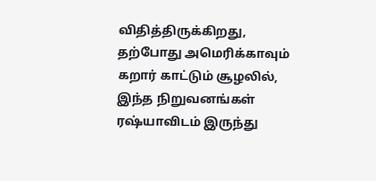விதித்திருக்கிறது, தற்போது அமெரிக்காவும் கறார் காட்டும் சூழலில், இந்த நிறுவனங்கள் ரஷ்யாவிடம் இருந்து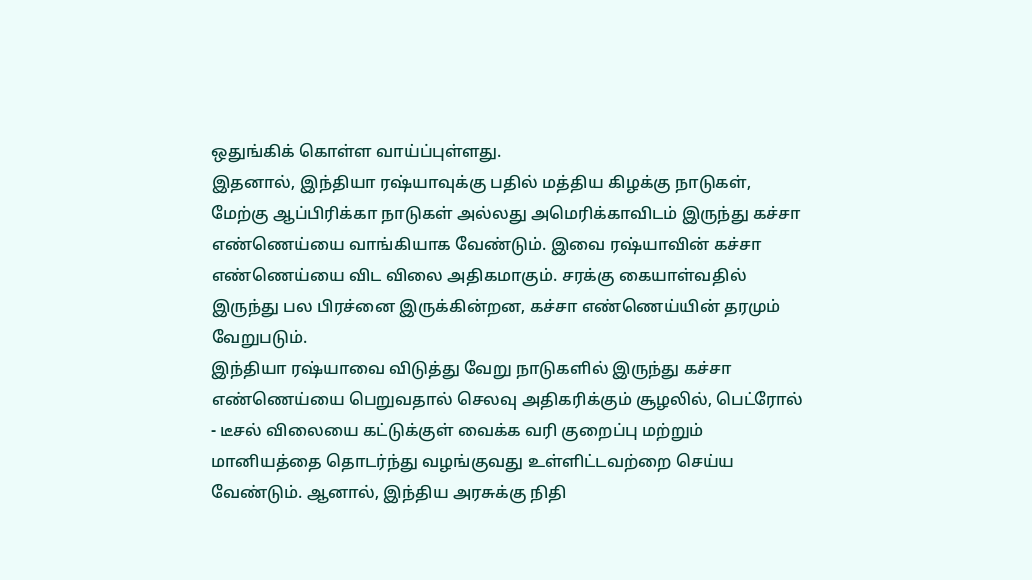ஒதுங்கிக் கொள்ள வாய்ப்புள்ளது.
இதனால், இந்தியா ரஷ்யாவுக்கு பதில் மத்திய கிழக்கு நாடுகள், மேற்கு ஆப்பிரிக்கா நாடுகள் அல்லது அமெரிக்காவிடம் இருந்து கச்சா எண்ணெய்யை வாங்கியாக வேண்டும். இவை ரஷ்யாவின் கச்சா எண்ணெய்யை விட விலை அதிகமாகும். சரக்கு கையாள்வதில் இருந்து பல பிரச்னை இருக்கின்றன, கச்சா எண்ணெய்யின் தரமும் வேறுபடும்.
இந்தியா ரஷ்யாவை விடுத்து வேறு நாடுகளில் இருந்து கச்சா எண்ணெய்யை பெறுவதால் செலவு அதிகரிக்கும் சூழலில், பெட்ரோல் - டீசல் விலையை கட்டுக்குள் வைக்க வரி குறைப்பு மற்றும் மானியத்தை தொடர்ந்து வழங்குவது உள்ளிட்டவற்றை செய்ய வேண்டும். ஆனால், இந்திய அரசுக்கு நிதி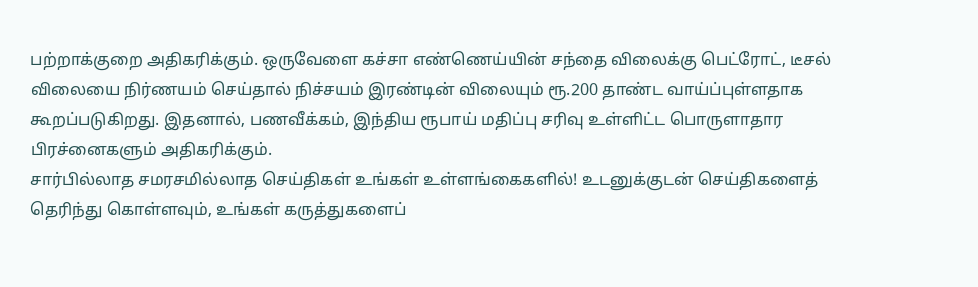பற்றாக்குறை அதிகரிக்கும். ஒருவேளை கச்சா எண்ணெய்யின் சந்தை விலைக்கு பெட்ரோட், டீசல் விலையை நிர்ணயம் செய்தால் நிச்சயம் இரண்டின் விலையும் ரூ.200 தாண்ட வாய்ப்புள்ளதாக கூறப்படுகிறது. இதனால், பணவீக்கம், இந்திய ரூபாய் மதிப்பு சரிவு உள்ளிட்ட பொருளாதார பிரச்னைகளும் அதிகரிக்கும்.
சார்பில்லாத சமரசமில்லாத செய்திகள் உங்கள் உள்ளங்கைகளில்! உடனுக்குடன் செய்திகளைத் தெரிந்து கொள்ளவும், உங்கள் கருத்துகளைப்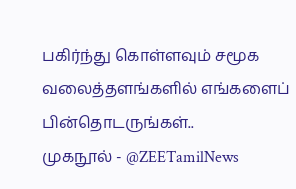பகிர்ந்து கொள்ளவும் சமூக வலைத்தளங்களில் எங்களைப் பின்தொடருங்கள்..
முகநூல் - @ZEETamilNews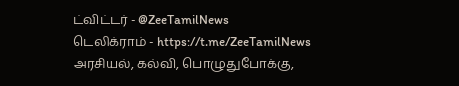ட்விட்டர் - @ZeeTamilNews
டெலிக்ராம் - https://t.me/ZeeTamilNews
அரசியல், கல்வி, பொழுதுபோக்கு,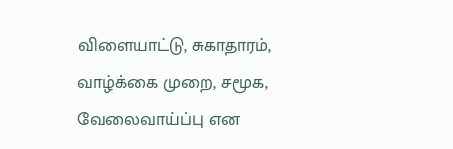விளையாட்டு, சுகாதாரம், வாழ்க்கை முறை, சமூக, வேலைவாய்ப்பு என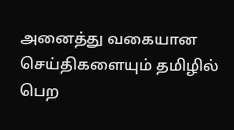அனைத்து வகையான செய்திகளையும் தமிழில் பெற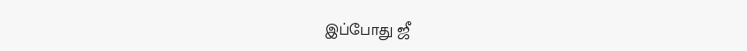இப்போது ஜீ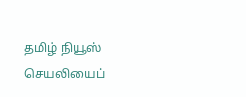தமிழ் நியூஸ் செயலியைப்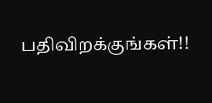பதிவிறக்குங்கள்!!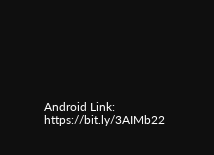Android Link: https://bit.ly/3AIMb22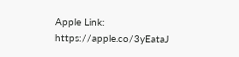Apple Link: https://apple.co/3yEataJ